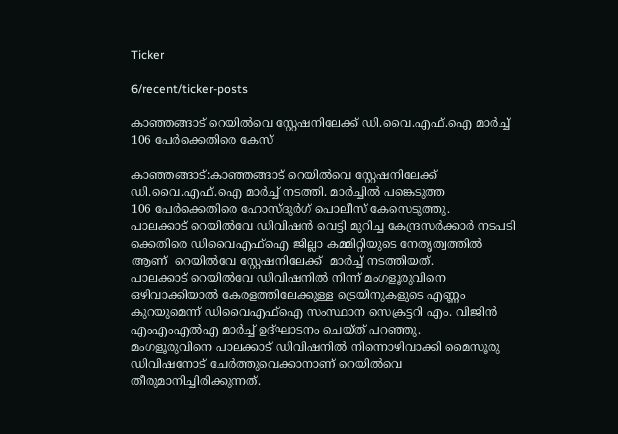Ticker

6/recent/ticker-posts

കാഞ്ഞങ്ങാട് റെയിൽവെ സ്റ്റേഷനിലേക്ക് ഡി.വൈ.എഫ്.ഐ മാർച്ച് 106 പേർക്കെതിരെ കേസ്

കാഞ്ഞങ്ങാട്:കാഞ്ഞങ്ങാട് റെയിൽവെ സ്റ്റേഷനിലേക്ക് ഡി.വൈ.എഫ്.ഐ മാർച്ച് നടത്തി. മാർച്ചിൽ പങ്കെടുത്ത
106 പേർക്കെതിരെ ഹോസ്ദുർഗ് പൊലീസ് കേസെടുത്തു.
പാലക്കാട് റെയിൽവേ ഡിവിഷൻ വെട്ടി മുറിച്ച കേന്ദ്രസർക്കാർ നടപടി ക്കെതിരെ ഡിവൈഎഫ്ഐ ജില്ലാ കമ്മിറ്റിയുടെ നേതൃത്വത്തിൽ ആണ്  റെയിൽവേ സ്റ്റേഷനിലേക്ക്  മാർച്ച്‌ നടത്തിയത്.
പാലക്കാട് റെയിൽവേ ഡിവിഷനിൽ നിന്ന് മംഗളൂരുവിനെ ഒഴിവാക്കിയാൽ കേരളത്തിലേക്കുള്ള ട്രെയിനുകളുടെ എണ്ണം കുറയുമെന്ന് ഡിവൈഎഫ്ഐ സംസ്ഥാന സെക്രട്ടറി എം. വിജിൻ എംഎംഎൽഎ മാർച്ച്‌ ഉദ്ഘാടനം ചെയ്ത് പറഞ്ഞു.
മംഗളൂരുവിനെ പാലക്കാട് ഡിവിഷനിൽ നിന്നൊഴിവാക്കി മൈസൂരു ഡിവിഷനോട് ചേർത്തുവെക്കാനാണ് റെയിൽവെ തീരുമാനിച്ചിരിക്കുന്നത്.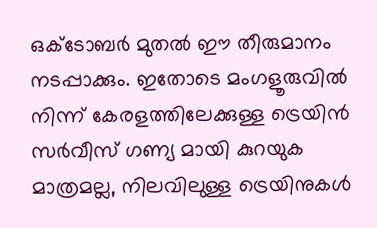ഒക്ടോബർ മുതൽ ഈ തീരുമാനം നടപ്പാക്കും. ഇതോടെ മംഗളൂരുവിൽ നിന്ന് കേരളത്തിലേക്കുള്ള ട്രെയിൻ സർവീസ് ഗണ്യ മായി കുറയുക മാത്രമല്ല, നിലവിലുള്ള ട്രെയിനുകൾ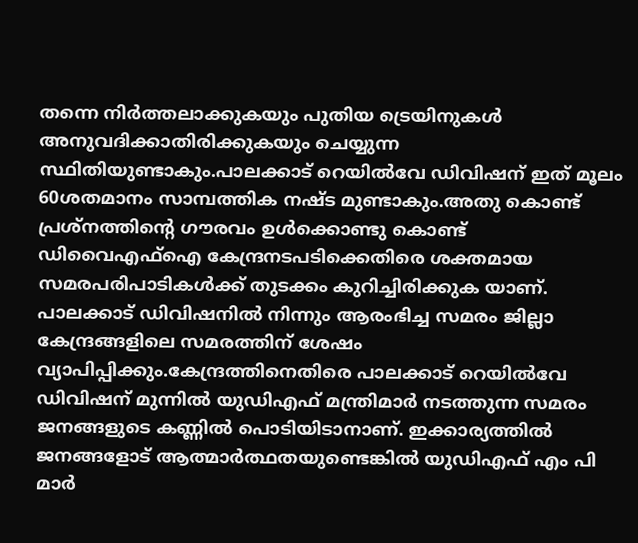തന്നെ നിർത്തലാക്കുകയും പുതിയ ട്രെയിനുകൾ അനുവദിക്കാതിരിക്കുകയും ചെയ്യുന്ന സ്ഥിതിയുണ്ടാകും.പാലക്കാട് റെയിൽവേ ഡിവിഷന് ഇത് മൂലം 60ശതമാനം സാമ്പത്തിക നഷ്ട മുണ്ടാകും.അതു കൊണ്ട് പ്രശ്നത്തിന്റെ ഗൗരവം ഉൾക്കൊണ്ടു കൊണ്ട് ഡിവൈഎഫ്ഐ കേന്ദ്രനടപടിക്കെതിരെ ശക്തമായ സമരപരിപാടികൾക്ക് തുടക്കം കുറിച്ചിരിക്കുക യാണ്. പാലക്കാട് ഡിവിഷനിൽ നിന്നും ആരംഭിച്ച സമരം ജില്ലാ കേന്ദ്രങ്ങളിലെ സമരത്തിന് ശേഷം വ്യാപിപ്പിക്കും.കേന്ദ്രത്തിനെതിരെ പാലക്കാട്‌ റെയിൽവേ ഡിവിഷന് മുന്നിൽ യുഡിഎഫ് മന്ത്രിമാർ നടത്തുന്ന സമരം ജനങ്ങളുടെ കണ്ണിൽ പൊടിയിടാനാണ്. ഇക്കാര്യത്തിൽ ജനങ്ങളോട് ആത്മാർത്ഥതയുണ്ടെങ്കിൽ യുഡിഎഫ് എം പി മാർ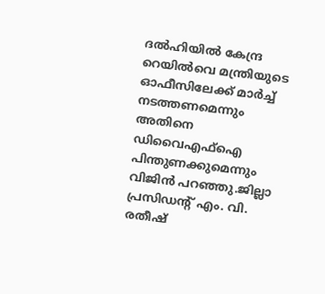ദൽഹിയിൽ കേന്ദ്ര റെയിൽവെ മന്ത്രിയുടെ ഓഫീസിലേക്ക് മാർച്ച്‌ നടത്തണമെന്നും അതിനെ ഡിവൈഎഫ്ഐ പിന്തുണക്കുമെന്നും വിജിൻ പറഞ്ഞു.ജില്ലാ പ്രസിഡന്റ്‌ എം. വി. രതീഷ്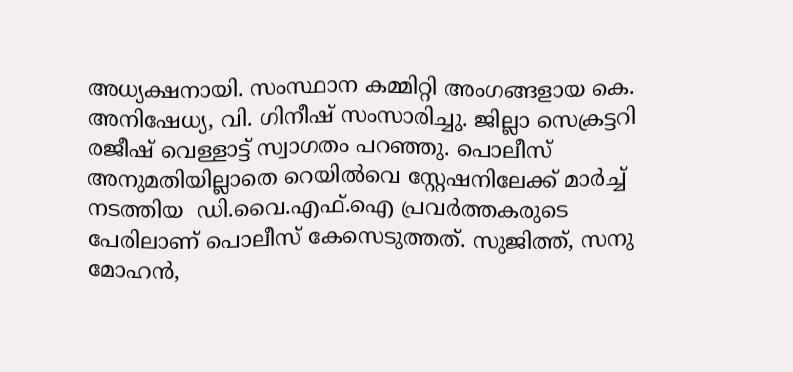അധ്യക്ഷനായി. സംസ്ഥാന കമ്മിറ്റി അംഗങ്ങളായ കെ. അനിഷേധ്യ, വി. ഗിനീഷ് സംസാരിച്ചു. ജില്ലാ സെക്രട്ടറി രജീഷ് വെള്ളാട്ട് സ്വാഗതം പറഞ്ഞു. പൊലീസ് അനുമതിയില്ലാതെ റെയിൽവെ സ്റ്റേഷനിലേക്ക് മാർച്ച് നടത്തിയ  ഡി.വൈ.എഫ്.ഐ പ്രവർത്തകരുടെ പേരിലാണ് പൊലീസ് കേസെടുത്തത്. സുജിത്ത്, സനു മോഹൻ,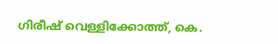ഗിരീഷ് വെള്ളിക്കോത്ത്, കെ.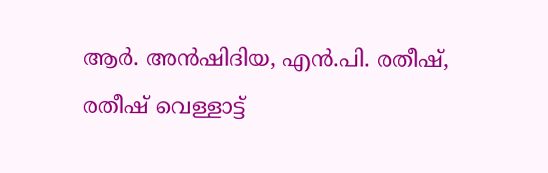ആർ. അൻഷിദിയ, എൻ.പി. രതീഷ്, രതീഷ് വെള്ളാട്ട്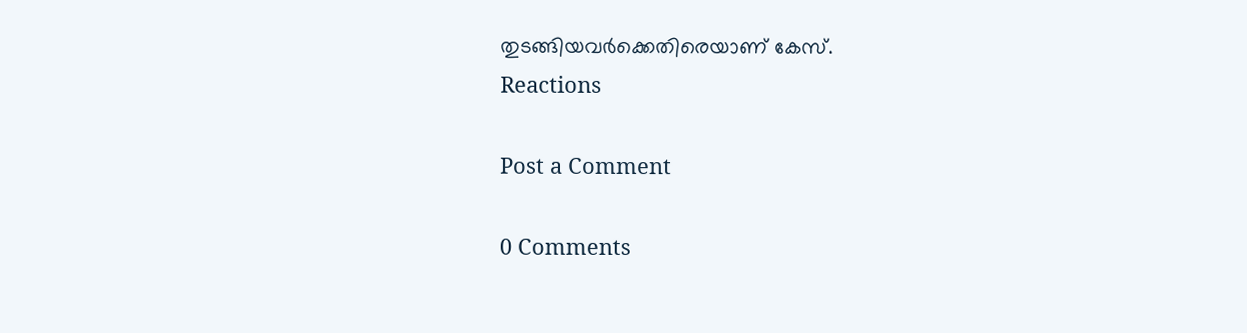തുടങ്ങിയവർക്കെതിരെയാണ് കേസ്.
Reactions

Post a Comment

0 Comments